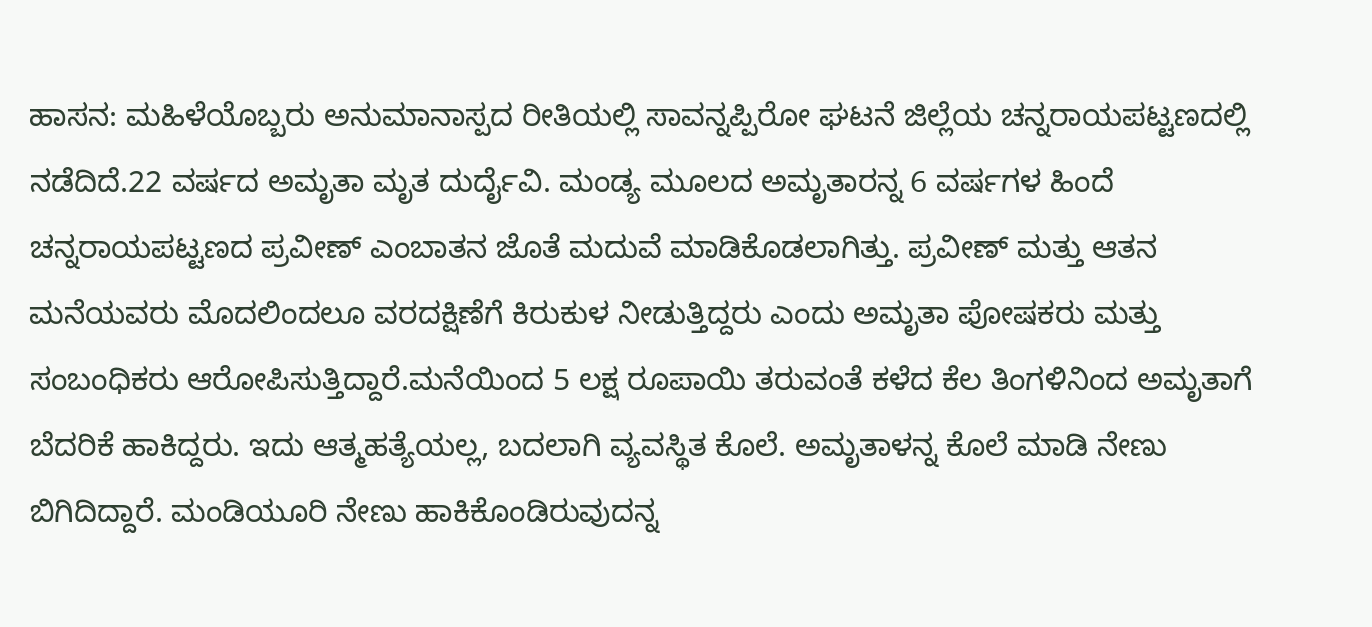ಹಾಸನ: ಮಹಿಳೆಯೊಬ್ಬರು ಅನುಮಾನಾಸ್ಪದ ರೀತಿಯಲ್ಲಿ ಸಾವನ್ನಪ್ಪಿರೋ ಘಟನೆ ಜಿಲ್ಲೆಯ ಚನ್ನರಾಯಪಟ್ಟಣದಲ್ಲಿ ನಡೆದಿದೆ.22 ವರ್ಷದ ಅಮೃತಾ ಮೃತ ದುರ್ದೈವಿ. ಮಂಡ್ಯ ಮೂಲದ ಅಮೃತಾರನ್ನ 6 ವರ್ಷಗಳ ಹಿಂದೆ ಚನ್ನರಾಯಪಟ್ಟಣದ ಪ್ರವೀಣ್ ಎಂಬಾತನ ಜೊತೆ ಮದುವೆ ಮಾಡಿಕೊಡಲಾಗಿತ್ತು. ಪ್ರವೀಣ್ ಮತ್ತು ಆತನ ಮನೆಯವರು ಮೊದಲಿಂದಲೂ ವರದಕ್ಷಿಣೆಗೆ ಕಿರುಕುಳ ನೀಡುತ್ತಿದ್ದರು ಎಂದು ಅಮೃತಾ ಪೋಷಕರು ಮತ್ತು ಸಂಬಂಧಿಕರು ಆರೋಪಿಸುತ್ತಿದ್ದಾರೆ.ಮನೆಯಿಂದ 5 ಲಕ್ಷ ರೂಪಾಯಿ ತರುವಂತೆ ಕಳೆದ ಕೆಲ ತಿಂಗಳಿನಿಂದ ಅಮೃತಾಗೆ ಬೆದರಿಕೆ ಹಾಕಿದ್ದರು. ಇದು ಆತ್ಮಹತ್ಯೆಯಲ್ಲ, ಬದಲಾಗಿ ವ್ಯವಸ್ಥಿತ ಕೊಲೆ. ಅಮೃತಾಳನ್ನ ಕೊಲೆ ಮಾಡಿ ನೇಣು ಬಿಗಿದಿದ್ದಾರೆ. ಮಂಡಿಯೂರಿ ನೇಣು ಹಾಕಿಕೊಂಡಿರುವುದನ್ನ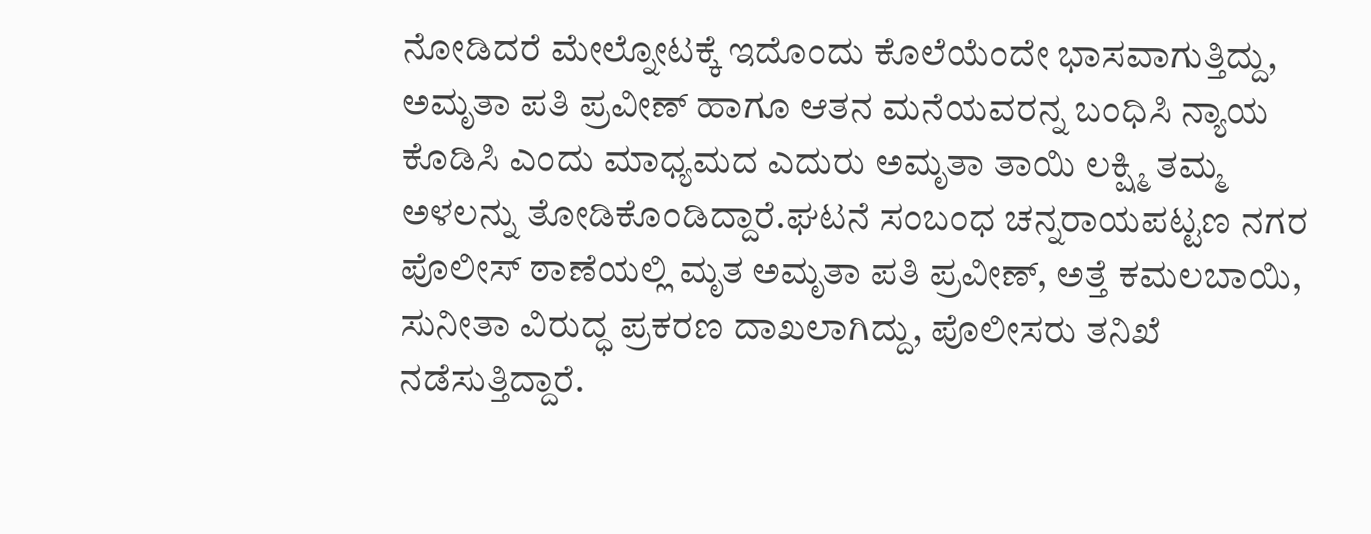ನೋಡಿದರೆ ಮೇಲ್ನೋಟಕ್ಕೆ ಇದೊಂದು ಕೊಲೆಯೆಂದೇ ಭಾಸವಾಗುತ್ತಿದ್ದು, ಅಮೃತಾ ಪತಿ ಪ್ರವೀಣ್ ಹಾಗೂ ಆತನ ಮನೆಯವರನ್ನ ಬಂಧಿಸಿ ನ್ಯಾಯ ಕೊಡಿಸಿ ಎಂದು ಮಾಧ್ಯಮದ ಎದುರು ಅಮೃತಾ ತಾಯಿ ಲಕ್ಷ್ಮಿ ತಮ್ಮ ಅಳಲನ್ನು ತೋಡಿಕೊಂಡಿದ್ದಾರೆ.ಘಟನೆ ಸಂಬಂಧ ಚನ್ನರಾಯಪಟ್ಟಣ ನಗರ ಪೊಲೀಸ್ ಠಾಣೆಯಲ್ಲಿ ಮೃತ ಅಮೃತಾ ಪತಿ ಪ್ರವೀಣ್, ಅತ್ತೆ ಕಮಲಬಾಯಿ, ಸುನೀತಾ ವಿರುದ್ಧ ಪ್ರಕರಣ ದಾಖಲಾಗಿದ್ದು, ಪೊಲೀಸರು ತನಿಖೆ ನಡೆಸುತ್ತಿದ್ದಾರೆ.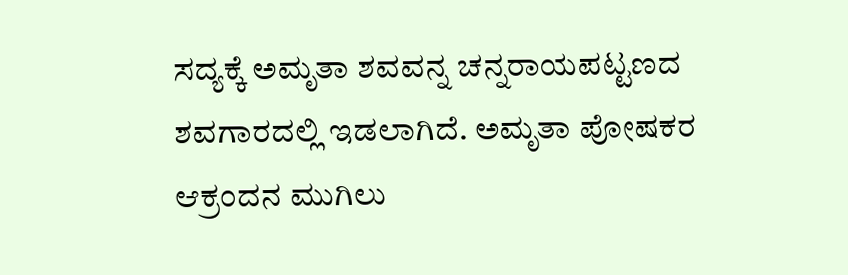ಸದ್ಯಕ್ಕೆ ಅಮೃತಾ ಶವವನ್ನ ಚನ್ನರಾಯಪಟ್ಟಣದ ಶವಗಾರದಲ್ಲಿ ಇಡಲಾಗಿದೆ. ಅಮೃತಾ ಪೋಷಕರ ಆಕ್ರಂದನ ಮುಗಿಲು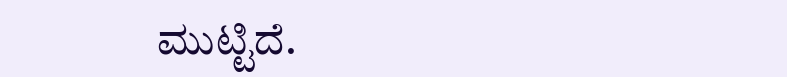ಮುಟ್ಟಿದೆ.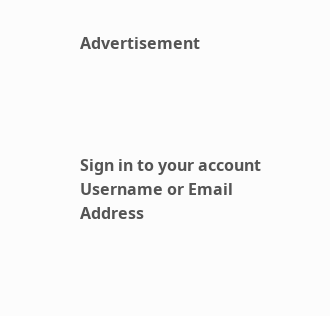Advertisement




Sign in to your account
Username or Email Address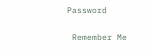Password

 Remember Me